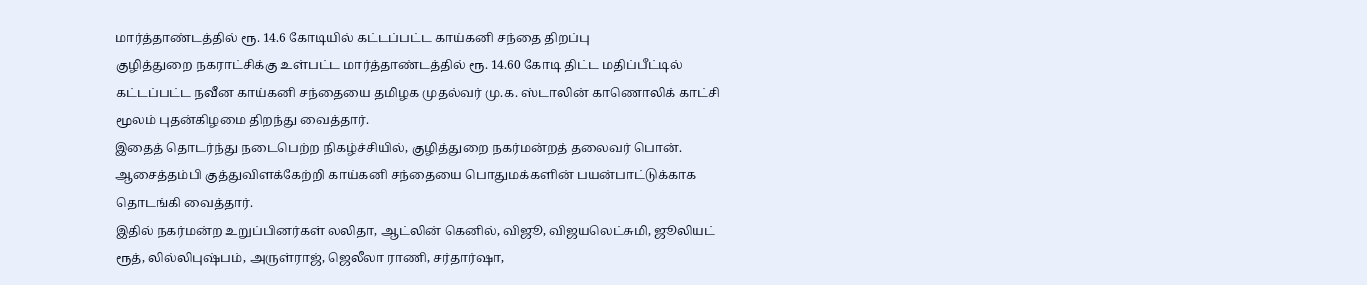மார்த்தாண்டத்தில் ரூ. 14.6 கோடியில் கட்டப்பட்ட காய்கனி சந்தை திறப்பு
குழித்துறை நகராட்சிக்கு உள்பட்ட மார்த்தாண்டத்தில் ரூ. 14.60 கோடி திட்ட மதிப்பீட்டில் கட்டப்பட்ட நவீன காய்கனி சந்தையை தமிழக முதல்வர் மு.க. ஸ்டாலின் காணொலிக் காட்சி மூலம் புதன்கிழமை திறந்து வைத்தார்.
இதைத் தொடர்ந்து நடைபெற்ற நிகழ்ச்சியில், குழித்துறை நகர்மன்றத் தலைவர் பொன். ஆசைத்தம்பி குத்துவிளக்கேற்றி காய்கனி சந்தையை பொதுமக்களின் பயன்பாட்டுக்காக தொடங்கி வைத்தார்.
இதில் நகர்மன்ற உறுப்பினர்கள் லலிதா, ஆட்லின் கெனில், விஜூ, விஜயலெட்சுமி, ஜூலியட் ரூத், லில்லிபுஷ்பம், அருள்ராஜ், ஜெலீலா ராணி, சர்தார்ஷா,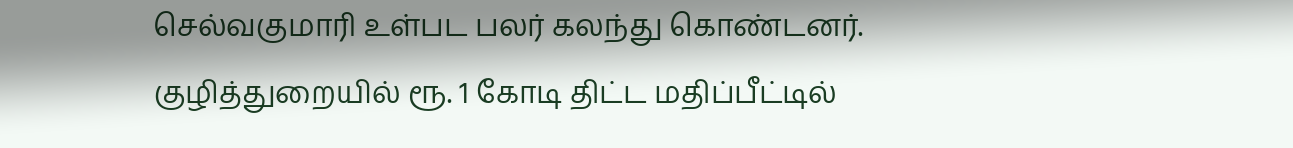செல்வகுமாரி உள்பட பலர் கலந்து கொண்டனர்.
குழித்துறையில் ரூ. 1 கோடி திட்ட மதிப்பீட்டில்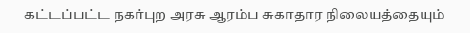கட்டப்பட்ட நகர்புற அரசு ஆரம்ப சுகாதார நிலையத்தையும்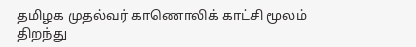தமிழக முதல்வர் காணொலிக் காட்சி மூலம் திறந்து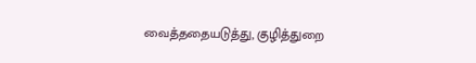வைத்ததையடுத்து, குழித்துறை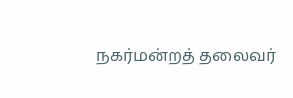நகர்மன்றத் தலைவர்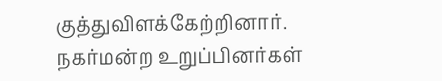குத்துவிளக்கேற்றினார். நகர்மன்ற உறுப்பினர்கள்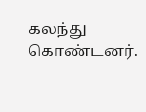கலந்து கொண்டனர்.